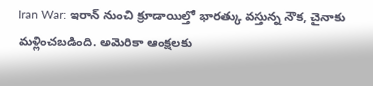Iran War: ఇరాన్ నుంచి క్రూడాయిల్తో భారత్కు వస్తున్న నౌక, చైనాకు మళ్లించబడింది. అమెరికా ఆంక్షలకు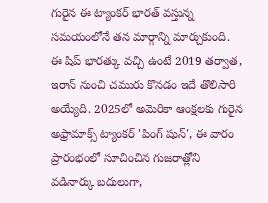గురైన ఈ ట్యాంకర్ భారత్ వస్తున్న సమయంలోనే తన మార్గాన్ని మార్చుకుంది. ఈ షిప్ భారత్కు వచ్చి ఉంటే 2019 తర్వాత, ఇరాన్ నుంచి చమురు కొనడం ఇదే తొలిసారి అయ్యేది. 2025లో అమెరికా ఆంక్షలకు గురైన అఫ్రామాక్స్ ట్యాంకర్ 'పింగ్ షున్', ఈ వారం ప్రారంభంలో సూచించిన గుజరాత్లోని వడినార్కు బదులుగా,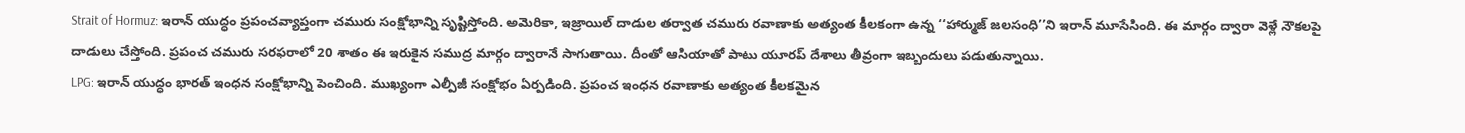Strait of Hormuz: ఇరాన్ యుద్ధం ప్రపంచవ్యాప్తంగా చమురు సంక్షోభాన్ని సృష్టిస్తోంది. అమెరికా, ఇజ్రాయిల్ దాడుల తర్వాత చమురు రవాణాకు అత్యంత కీలకంగా ఉన్న ‘‘హార్ముజ్ జలసంధి’’ని ఇరాన్ మూసేసింది. ఈ మార్గం ద్వారా వెళ్లే నౌకలపై దాడులు చేస్తోంది. ప్రపంచ చమురు సరఫరాలో 20 శాతం ఈ ఇరుకైన సముద్ర మార్గం ద్వారానే సాగుతాయి. దీంతో ఆసియాతో పాటు యూరప్ దేశాలు తీవ్రంగా ఇబ్బందులు పడుతున్నాయి.
LPG: ఇరాన్ యుద్ధం భారత్ ఇంధన సంక్షోభాన్ని పెంచింది. ముఖ్యంగా ఎల్పీజీ సంక్షోభం ఏర్పడింది. ప్రపంచ ఇంధన రవాణాకు అత్యంత కీలకమైన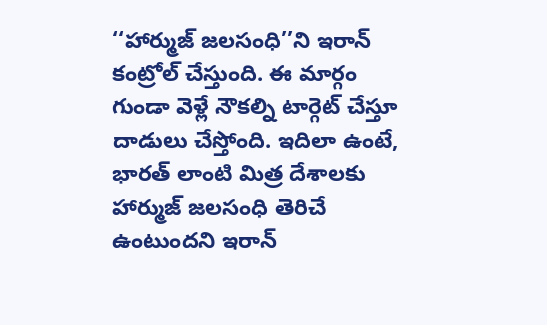‘‘హార్ముజ్ జలసంధి’’ని ఇరాన్ కంట్రోల్ చేస్తుంది. ఈ మార్గం గుండా వెళ్లే నౌకల్ని టార్గెట్ చేస్తూ దాడులు చేస్తోంది. ఇదిలా ఉంటే, భారత్ లాంటి మిత్ర దేశాలకు హార్ముజ్ జలసంధి తెరిచే ఉంటుందని ఇరాన్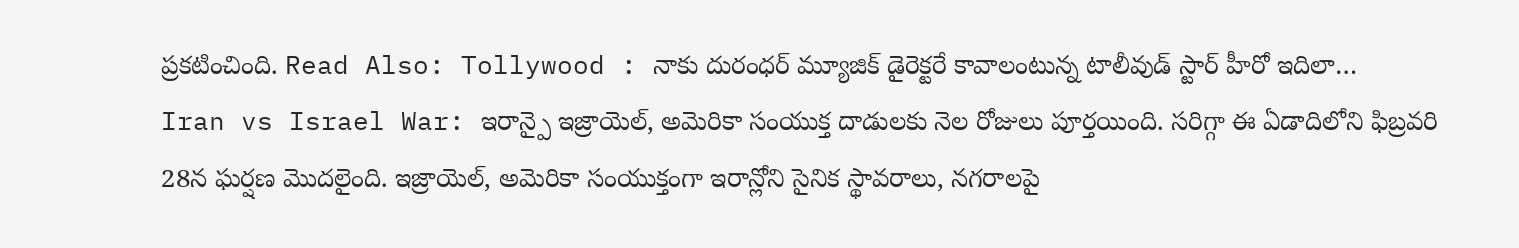ప్రకటించింది. Read Also: Tollywood : నాకు దురంధర్ మ్యూజిక్ డైరెక్టరే కావాలంటున్న టాలీవుడ్ స్టార్ హీరో ఇదిలా…
Iran vs Israel War: ఇరాన్పై ఇజ్రాయెల్, అమెరికా సంయుక్త దాడులకు నెల రోజులు పూర్తయింది. సరిగ్గా ఈ ఏడాదిలోని ఫిబ్రవరి 28న ఘర్షణ మొదలైంది. ఇజ్రాయెల్, అమెరికా సంయుక్తంగా ఇరాన్లోని సైనిక స్థావరాలు, నగరాలపై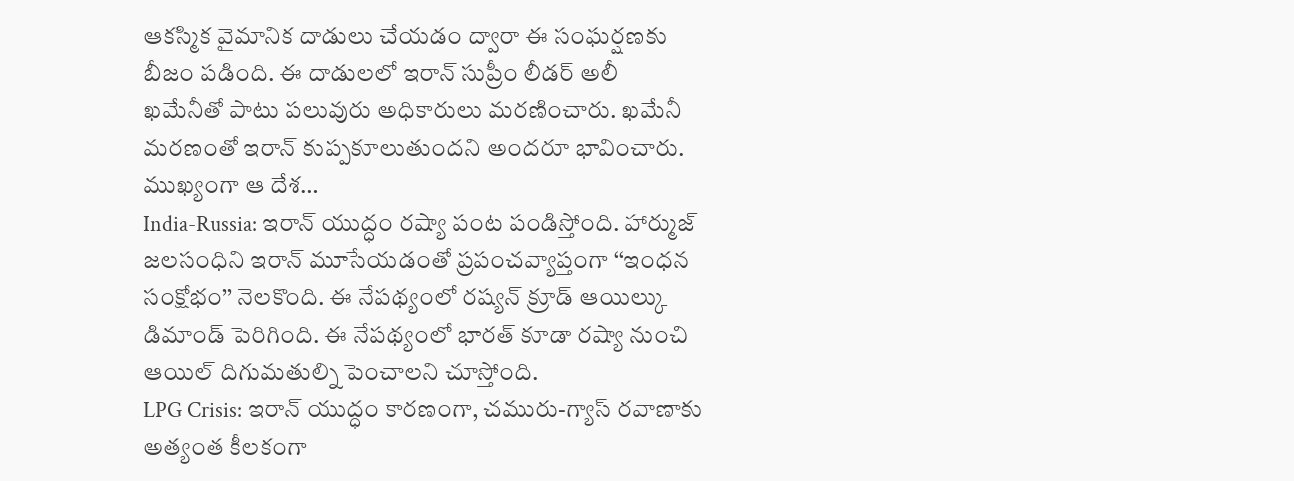ఆకస్మిక వైమానిక దాడులు చేయడం ద్వారా ఈ సంఘర్షణకు బీజం పడింది. ఈ దాడులలో ఇరాన్ సుప్రీం లీడర్ అలీ ఖమేనీతో పాటు పలువురు అధికారులు మరణించారు. ఖమేనీ మరణంతో ఇరాన్ కుప్పకూలుతుందని అందరూ భావించారు. ముఖ్యంగా ఆ దేశ…
India-Russia: ఇరాన్ యుద్ధం రష్యా పంట పండిస్తోంది. హార్ముజ్ జలసంధిని ఇరాన్ మూసేయడంతో ప్రపంచవ్యాప్తంగా ‘‘ఇంధన సంక్షోభం’’ నెలకొంది. ఈ నేపథ్యంలో రష్యన్ క్రూడ్ ఆయిల్కు డిమాండ్ పెరిగింది. ఈ నేపథ్యంలో భారత్ కూడా రష్యా నుంచి ఆయిల్ దిగుమతుల్ని పెంచాలని చూస్తోంది.
LPG Crisis: ఇరాన్ యుద్ధం కారణంగా, చమురు-గ్యాస్ రవాణాకు అత్యంత కీలకంగా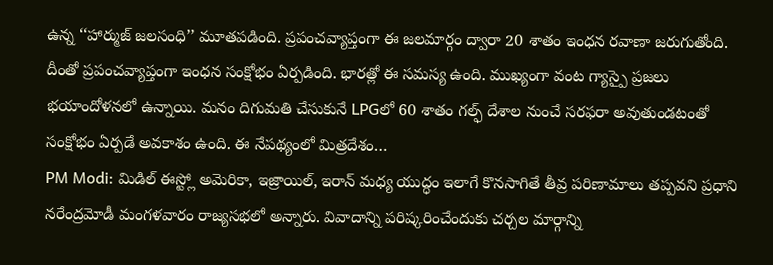ఉన్న ‘‘హార్ముజ్ జలసంధి’’ మూతపడింది. ప్రపంచవ్యాప్తంగా ఈ జలమార్గం ద్వారా 20 శాతం ఇంధన రవాణా జరుగుతోంది. దీంతో ప్రపంచవ్యాప్తంగా ఇంధన సంక్షోభం ఏర్పడింది. భారత్లో ఈ సమస్య ఉంది. ముఖ్యంగా వంట గ్యాస్పై ప్రజలు భయాందోళనలో ఉన్నాయి. మనం దిగుమతి చేసుకునే LPGలో 60 శాతం గల్ఫ్ దేశాల నుంచే సరఫరా అవుతుండటంతో సంక్షోభం ఏర్పడే అవకాశం ఉంది. ఈ నేపథ్యంలో మిత్రదేశం…
PM Modi: మిడిల్ ఈస్ట్లో అమెరికా, ఇజ్రాయిల్, ఇరాన్ మధ్య యుద్ధం ఇలాగే కొనసాగితే తీవ్ర పరిణామాలు తప్పవని ప్రధాని నరేంద్రమోడీ మంగళవారం రాజ్యసభలో అన్నారు. వివాదాన్ని పరిష్కరించేందుకు చర్చల మార్గాన్ని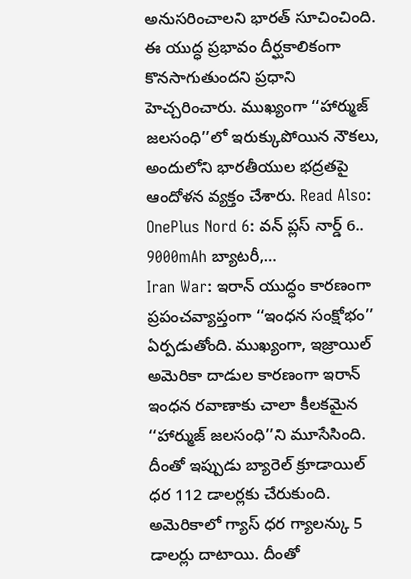అనుసరించాలని భారత్ సూచించింది. ఈ యుద్ధ ప్రభావం దీర్ఘకాలికంగా కొనసాగుతుందని ప్రధాని హెచ్చరించారు. ముఖ్యంగా ‘‘హార్ముజ్ జలసంధి’’లో ఇరుక్కుపోయిన నౌకలు, అందులోని భారతీయుల భద్రతపై ఆందోళన వ్యక్తం చేశారు. Read Also: OnePlus Nord 6: వన్ ప్లస్ నార్డ్ 6.. 9000mAh బ్యాటరీ,…
Iran War: ఇరాన్ యుద్ధం కారణంగా ప్రపంచవ్యాప్తంగా ‘‘ఇంధన సంక్షోభం’’ ఏర్పడుతోంది. ముఖ్యంగా, ఇజ్రాయిల్ అమెరికా దాడుల కారణంగా ఇరాన్ ఇంధన రవాణాకు చాలా కీలకమైన ‘‘హార్ముజ్ జలసంధి’’ని మూసేసింది. దీంతో ఇప్పుడు బ్యారెల్ క్రూడాయిల్ ధర 112 డాలర్లకు చేరుకుంది. అమెరికాలో గ్యాస్ ధర గ్యాలన్కు 5 డాలర్లు దాటాయి. దీంతో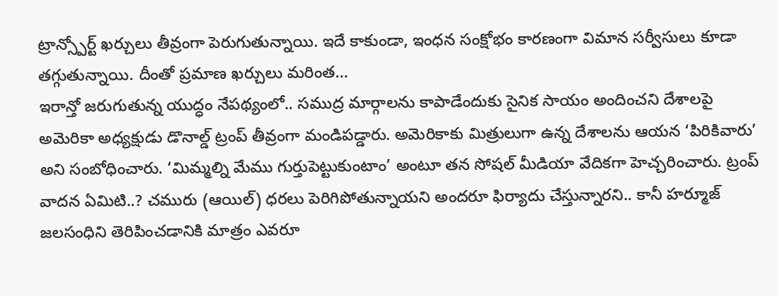ట్రాన్స్పోర్ట్ ఖర్చులు తీవ్రంగా పెరుగుతున్నాయి. ఇదే కాకుండా, ఇంధన సంక్షోభం కారణంగా విమాన సర్వీసులు కూడా తగ్గుతున్నాయి. దీంతో ప్రమాణ ఖర్చులు మరింత…
ఇరాన్తో జరుగుతున్న యుద్ధం నేపథ్యంలో.. సముద్ర మార్గాలను కాపాడేందుకు సైనిక సాయం అందించని దేశాలపై అమెరికా అధ్యక్షుడు డొనాల్డ్ ట్రంప్ తీవ్రంగా మండిపడ్డారు. అమెరికాకు మిత్రులుగా ఉన్న దేశాలను ఆయన ‘పిరికివారు’ అని సంబోధించారు. ‘మిమ్మల్ని మేము గుర్తుపెట్టుకుంటాం’ అంటూ తన సోషల్ మీడియా వేదికగా హెచ్చరించారు. ట్రంప్ వాదన ఏమిటి..? చమురు (ఆయిల్) ధరలు పెరిగిపోతున్నాయని అందరూ ఫిర్యాదు చేస్తున్నారని.. కానీ హర్మూజ్ జలసంధిని తెరిపించడానికి మాత్రం ఎవరూ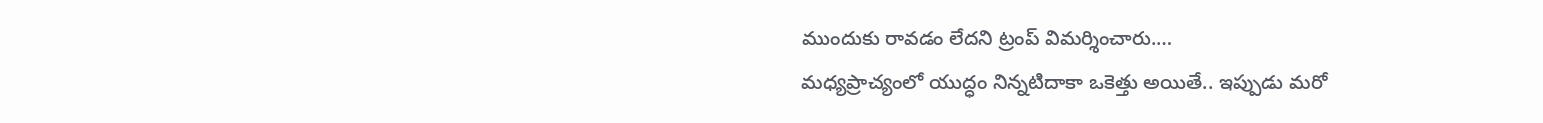ముందుకు రావడం లేదని ట్రంప్ విమర్శించారు.…
మధ్యప్రాచ్యంలో యుద్ధం నిన్నటిదాకా ఒకెత్తు అయితే.. ఇప్పుడు మరో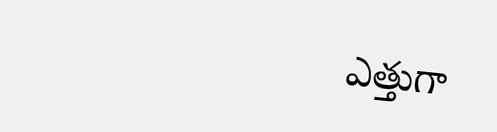ఎత్తుగా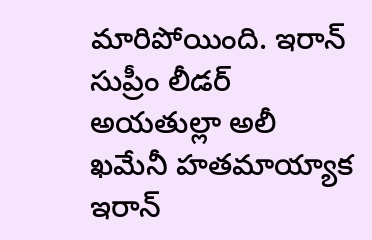మారిపోయింది. ఇరాన్ సుప్రీం లీడర్ అయతుల్లా అలీ ఖమేనీ హతమాయ్యాక ఇరాన్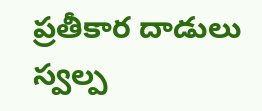ప్రతీకార దాడులు స్వల్ప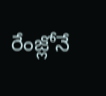రేంజ్లోనే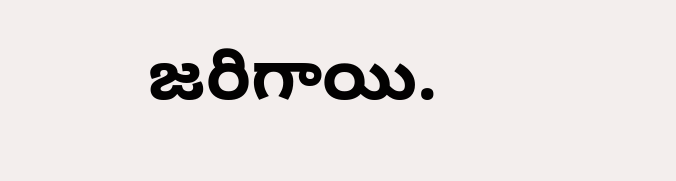జరిగాయి.